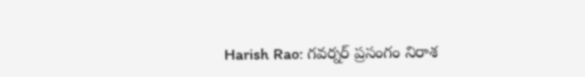Harish Rao: గవర్నర్ ప్రసంగం నిరాశ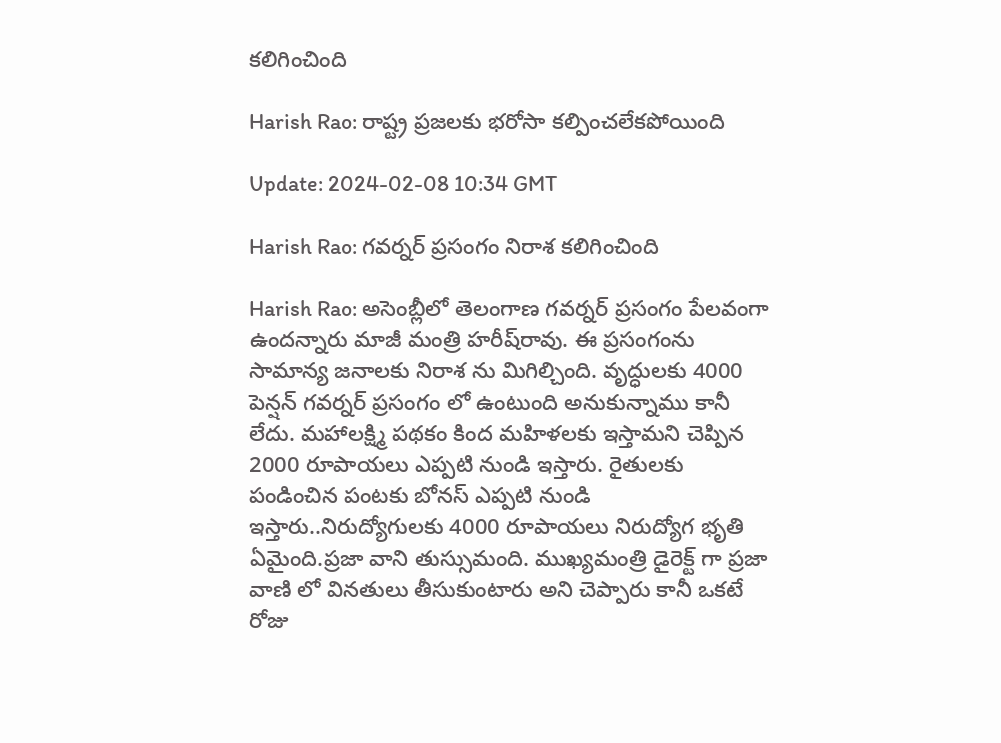కలిగించింది

Harish Rao: రాష్ట్ర ప్రజలకు భరోసా కల్పించలేకపోయింది

Update: 2024-02-08 10:34 GMT

Harish Rao: గవర్నర్ ప్రసంగం నిరాశ కలిగించింది

Harish Rao: అసెంబ్లీలో తెలంగాణ గవర్నర్ ప్రసంగం పేలవంగా ఉందన్నారు మాజీ మంత్రి హరీష్‌రావు. ఈ ప్రసంగంను సామాన్య జనాలకు నిరాశ ను మిగిల్చింది. వృద్ధులకు 4000 పెన్షన్ గవర్నర్ ప్రసంగం లో ఉంటుంది అనుకున్నాము కానీ లేదు. మహాలక్ష్మి పథకం కింద మహిళలకు ఇస్తామని చెప్పిన 2000 రూపాయలు ఎప్పటి నుండి ఇస్తారు. రైతులకు పండించిన పంటకు బోనస్ ఎప్పటి నుండి ఇస్తారు..నిరుద్యోగులకు 4000 రూపాయలు నిరుద్యోగ భృతి ఏమైంది.ప్రజా వాని తుస్సుమంది. ముఖ్యమంత్రి డైరెక్ట్ గా ప్రజా వాణి లో వినతులు తీసుకుంటారు అని చెప్పారు కానీ ఒకటే రోజు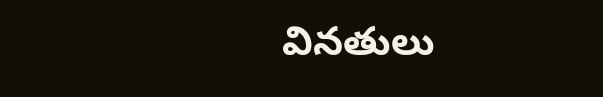వినతులు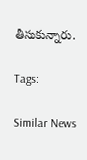తీసుకున్నారు.

Tags:

Similar News